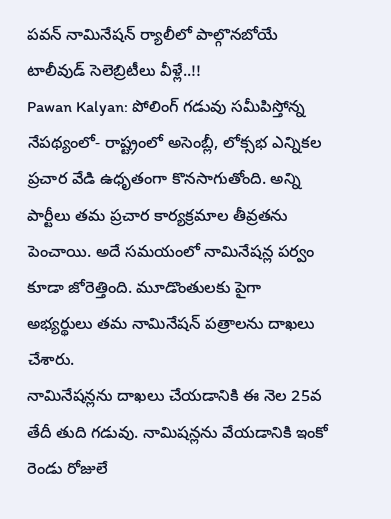పవన్ నామినేషన్ ర్యాలీలో పాల్గొనబోయే టాలీవుడ్ సెలెబ్రిటీలు వీళ్లే..!!
Pawan Kalyan: పోలింగ్ గడువు సమీపిస్తోన్న నేపథ్యంలో- రాష్ట్రంలో అసెంబ్లీ, లోక్సభ ఎన్నికల ప్రచార వేడి ఉధృతంగా కొనసాగుతోంది. అన్ని పార్టీలు తమ ప్రచార కార్యక్రమాల తీవ్రతను పెంచాయి. అదే సమయంలో నామినేషన్ల పర్వం కూడా జోరెత్తింది. మూడొంతులకు పైగా అభ్యర్థులు తమ నామినేషన్ పత్రాలను దాఖలు చేశారు.
నామినేషన్లను దాఖలు చేయడానికి ఈ నెల 25వ తేదీ తుది గడువు. నామిషన్లను వేయడానికి ఇంకో రెండు రోజులే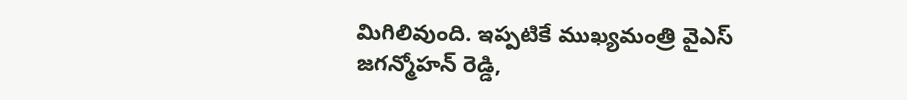మిగిలివుంది. ఇప్పటికే ముఖ్యమంత్రి వైఎస్ జగన్మోహన్ రెడ్డి,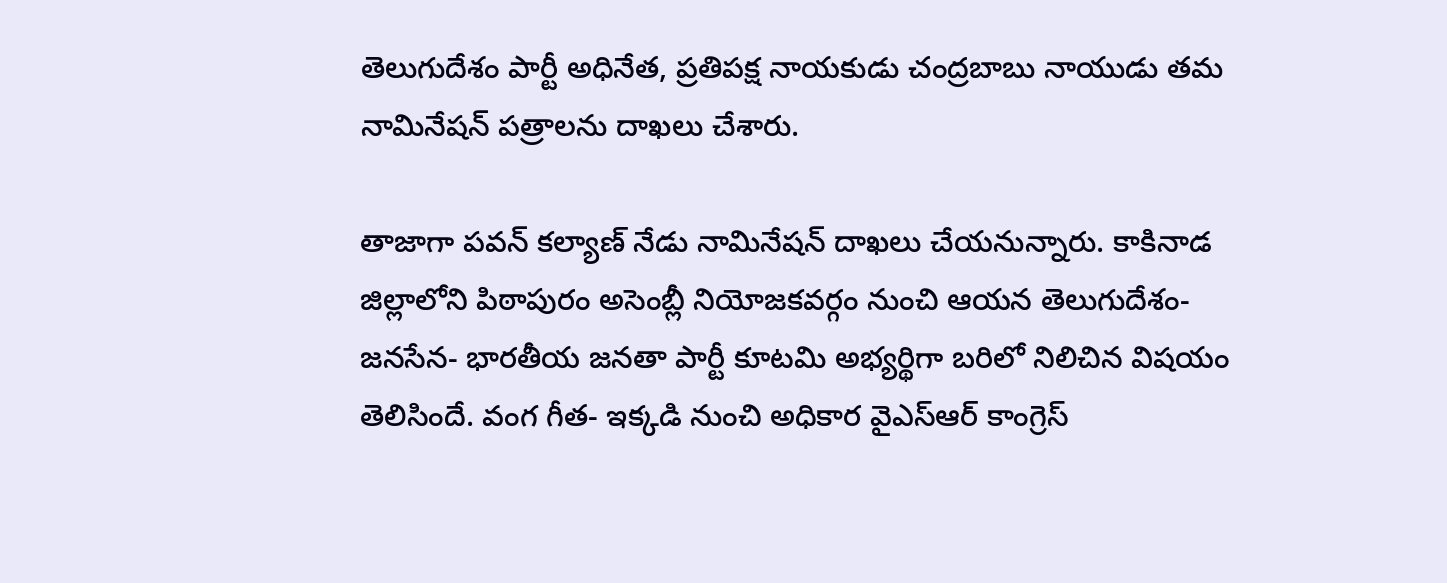తెలుగుదేశం పార్టీ అధినేత, ప్రతిపక్ష నాయకుడు చంద్రబాబు నాయుడు తమ నామినేషన్ పత్రాలను దాఖలు చేశారు.

తాజాగా పవన్ కల్యాణ్ నేడు నామినేషన్ దాఖలు చేయనున్నారు. కాకినాడ జిల్లాలోని పిఠాపురం అసెంబ్లీ నియోజకవర్గం నుంచి ఆయన తెలుగుదేశం-జనసేన- భారతీయ జనతా పార్టీ కూటమి అభ్యర్థిగా బరిలో నిలిచిన విషయం తెలిసిందే. వంగ గీత- ఇక్కడి నుంచి అధికార వైఎస్ఆర్ కాంగ్రెస్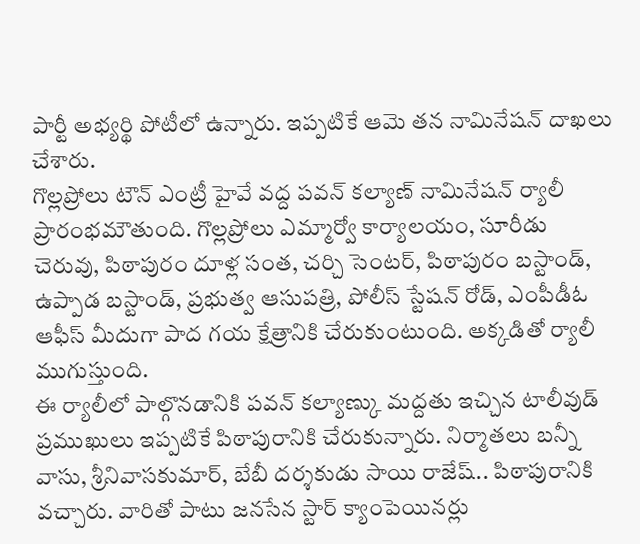పార్టీ అభ్యర్థి పోటీలో ఉన్నారు. ఇప్పటికే ఆమె తన నామినేషన్ దాఖలు చేశారు.
గొల్లప్రోలు టౌన్ ఎంట్రీ హైవే వద్ద పవన్ కల్యాణ్ నామినేషన్ ర్యాలీ ప్రారంభమౌతుంది. గొల్లప్రోలు ఎమ్మార్వో కార్యాలయం, సూరీడు చెరువు, పిఠాపురం దూళ్ల సంత, చర్చి సెంటర్, పిఠాపురం బస్టాండ్, ఉప్పాడ బస్టాండ్, ప్రభుత్వ ఆసుపత్రి, పోలీస్ స్టేషన్ రోడ్, ఎంపీడీఓ ఆఫీస్ మీదుగా పాద గయ క్షేత్రానికి చేరుకుంటుంది. అక్కడితో ర్యాలీ ముగుస్తుంది.
ఈ ర్యాలీలో పాల్గొనడానికి పవన్ కల్యాణ్కు మద్దతు ఇచ్చిన టాలీవుడ్ ప్రముఖులు ఇప్పటికే పిఠాపురానికి చేరుకున్నారు. నిర్మాతలు బన్నీ వాసు, శ్రీనివాసకుమార్, బేబీ దర్శకుడు సాయి రాజేష్.. పిఠాపురానికి వచ్చారు. వారితో పాటు జనసేన స్టార్ క్యాంపెయినర్లు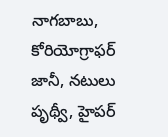నాగబాబు, కోరియోగ్రాఫర్ జానీ, నటులు పృథ్వీ, హైపర్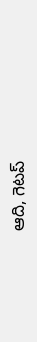ఆది, గెటప్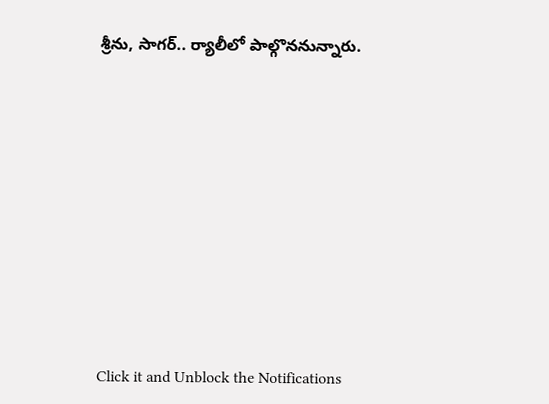శ్రీను, సాగర్.. ర్యాలీలో పాల్గొననున్నారు.












Click it and Unblock the Notifications